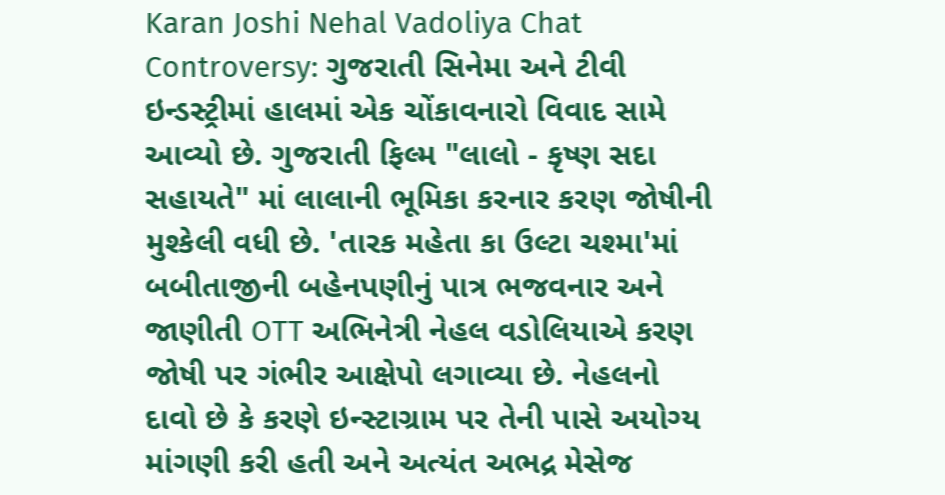Karan Joshi Nehal Vadoliya Chat Controversy: ગુજરાતી સિનેમા અને ટીવી ઇન્ડસ્ટ્રીમાં હાલમાં એક ચોંકાવનારો વિવાદ સામે આવ્યો છે. ગુજરાતી ફિલ્મ "લાલો - કૃષ્ણ સદા સહાયતે" માં લાલાની ભૂમિકા કરનાર કરણ જોષીની મુશ્કેલી વધી છે. 'તારક મહેતા કા ઉલ્ટા ચશ્મા'માં બબીતાજીની બહેનપણીનું પાત્ર ભજવનાર અને જાણીતી OTT અભિનેત્રી નેહલ વડોલિયાએ કરણ જોષી પર ગંભીર આક્ષેપો લગાવ્યા છે. નેહલનો દાવો છે કે કરણે ઇન્સ્ટાગ્રામ પર તેની પાસે અયોગ્ય માંગણી કરી હતી અને અત્યંત અભદ્ર મેસેજ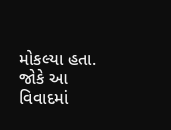મોકલ્યા હતા. જોકે આ વિવાદમાં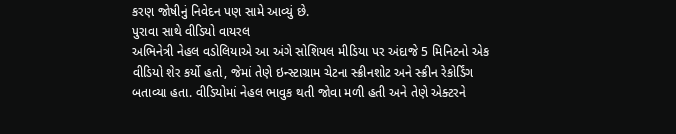કરણ જોષીનું નિવેદન પણ સામે આવ્યું છે.
પુરાવા સાથે વીડિયો વાયરલ
અભિનેત્રી નેહલ વડોલિયાએ આ અંગે સોશિયલ મીડિયા પર અંદાજે 5 મિનિટનો એક વીડિયો શેર કર્યો હતો, જેમાં તેણે ઇન્સ્ટાગ્રામ ચેટના સ્ક્રીનશોટ અને સ્ક્રીન રેકોર્ડિંગ બતાવ્યા હતા. વીડિયોમાં નેહલ ભાવુક થતી જોવા મળી હતી અને તેણે એક્ટરને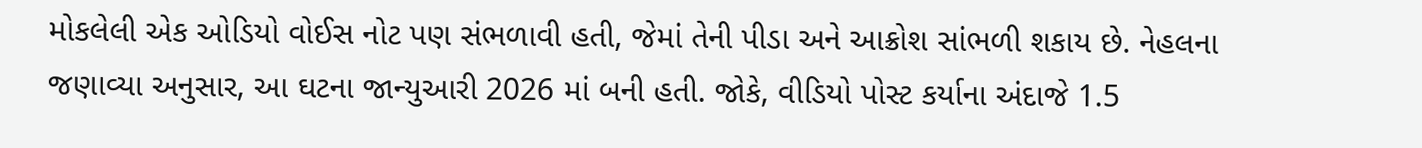મોકલેલી એક ઓડિયો વોઈસ નોટ પણ સંભળાવી હતી, જેમાં તેની પીડા અને આક્રોશ સાંભળી શકાય છે. નેહલના જણાવ્યા અનુસાર, આ ઘટના જાન્યુઆરી 2026 માં બની હતી. જોકે, વીડિયો પોસ્ટ કર્યાના અંદાજે 1.5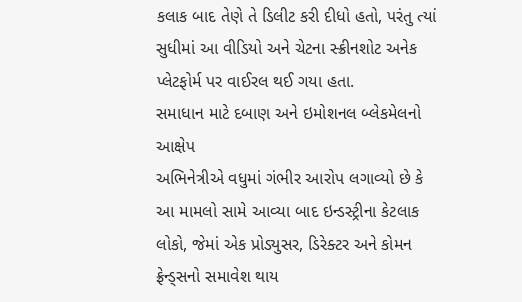કલાક બાદ તેણે તે ડિલીટ કરી દીધો હતો, પરંતુ ત્યાં સુધીમાં આ વીડિયો અને ચેટના સ્ક્રીનશોટ અનેક પ્લેટફોર્મ પર વાઈરલ થઈ ગયા હતા.
સમાધાન માટે દબાણ અને ઇમોશનલ બ્લેકમેલનો આક્ષેપ
અભિનેત્રીએ વધુમાં ગંભીર આરોપ લગાવ્યો છે કે આ મામલો સામે આવ્યા બાદ ઇન્ડસ્ટ્રીના કેટલાક લોકો, જેમાં એક પ્રોડ્યુસર, ડિરેક્ટર અને કોમન ફ્રેન્ડ્સનો સમાવેશ થાય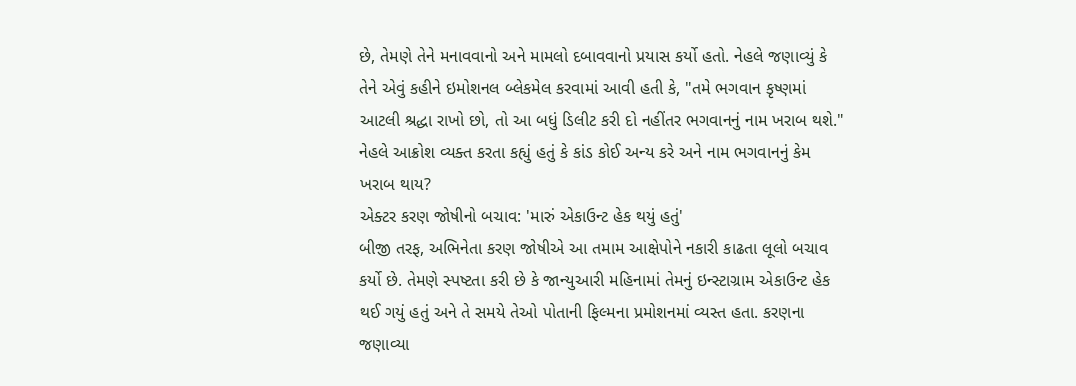છે, તેમણે તેને મનાવવાનો અને મામલો દબાવવાનો પ્રયાસ કર્યો હતો. નેહલે જણાવ્યું કે તેને એવું કહીને ઇમોશનલ બ્લેકમેલ કરવામાં આવી હતી કે, "તમે ભગવાન કૃષ્ણમાં આટલી શ્રદ્ધા રાખો છો, તો આ બધું ડિલીટ કરી દો નહીંતર ભગવાનનું નામ ખરાબ થશે." નેહલે આક્રોશ વ્યક્ત કરતા કહ્યું હતું કે કાંડ કોઈ અન્ય કરે અને નામ ભગવાનનું કેમ ખરાબ થાય?
એક્ટર કરણ જોષીનો બચાવ: 'મારું એકાઉન્ટ હેક થયું હતું'
બીજી તરફ, અભિનેતા કરણ જોષીએ આ તમામ આક્ષેપોને નકારી કાઢતા લૂલો બચાવ કર્યો છે. તેમણે સ્પષ્ટતા કરી છે કે જાન્યુઆરી મહિનામાં તેમનું ઇન્સ્ટાગ્રામ એકાઉન્ટ હેક થઈ ગયું હતું અને તે સમયે તેઓ પોતાની ફિલ્મના પ્રમોશનમાં વ્યસ્ત હતા. કરણના જણાવ્યા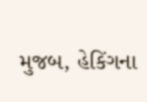મુજબ, હેકિંગના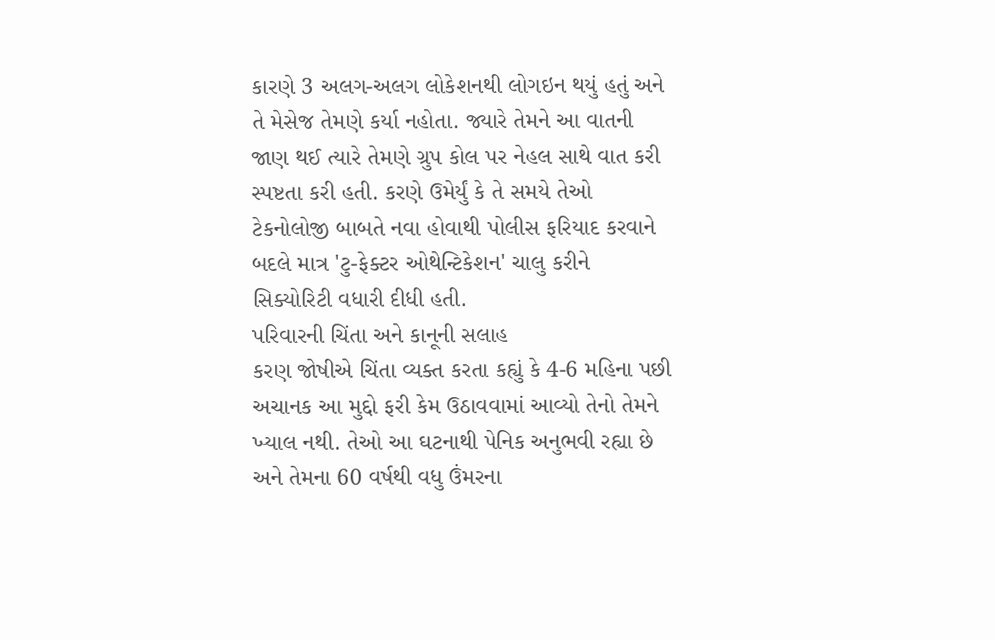કારણે 3 અલગ-અલગ લોકેશનથી લોગઇન થયું હતું અને તે મેસેજ તેમણે કર્યા નહોતા. જ્યારે તેમને આ વાતની જાણ થઈ ત્યારે તેમણે ગ્રુપ કોલ પર નેહલ સાથે વાત કરી સ્પષ્ટતા કરી હતી. કરણે ઉમેર્યું કે તે સમયે તેઓ ટેકનોલોજી બાબતે નવા હોવાથી પોલીસ ફરિયાદ કરવાને બદલે માત્ર 'ટુ-ફેક્ટર ઓથેન્ટિકેશન' ચાલુ કરીને સિક્યોરિટી વધારી દીધી હતી.
પરિવારની ચિંતા અને કાનૂની સલાહ
કરણ જોષીએ ચિંતા વ્યક્ત કરતા કહ્યું કે 4-6 મહિના પછી અચાનક આ મુદ્દો ફરી કેમ ઉઠાવવામાં આવ્યો તેનો તેમને ખ્યાલ નથી. તેઓ આ ઘટનાથી પેનિક અનુભવી રહ્યા છે અને તેમના 60 વર્ષથી વધુ ઉંમરના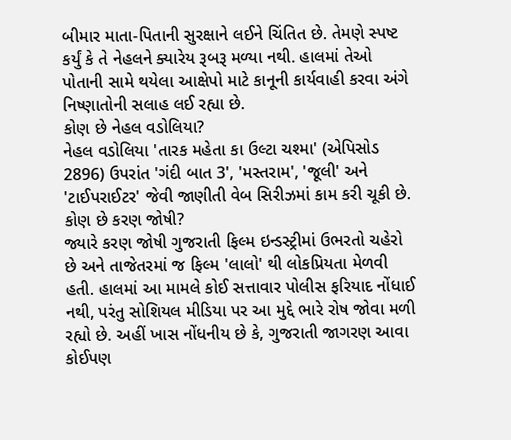બીમાર માતા-પિતાની સુરક્ષાને લઈને ચિંતિત છે. તેમણે સ્પષ્ટ કર્યું કે તે નેહલને ક્યારેય રૂબરૂ મળ્યા નથી. હાલમાં તેઓ પોતાની સામે થયેલા આક્ષેપો માટે કાનૂની કાર્યવાહી કરવા અંગે નિષ્ણાતોની સલાહ લઈ રહ્યા છે.
કોણ છે નેહલ વડોલિયા?
નેહલ વડોલિયા 'તારક મહેતા કા ઉલ્ટા ચશ્મા' (એપિસોડ 2896) ઉપરાંત 'ગંદી બાત 3', 'મસ્તરામ', 'જૂલી' અને 'ટાઈપરાઈટર' જેવી જાણીતી વેબ સિરીઝમાં કામ કરી ચૂકી છે.
કોણ છે કરણ જોષી?
જ્યારે કરણ જોષી ગુજરાતી ફિલ્મ ઇન્ડસ્ટ્રીમાં ઉભરતો ચહેરો છે અને તાજેતરમાં જ ફિલ્મ 'લાલો' થી લોકપ્રિયતા મેળવી હતી. હાલમાં આ મામલે કોઈ સત્તાવાર પોલીસ ફરિયાદ નોંધાઈ નથી, પરંતુ સોશિયલ મીડિયા પર આ મુદ્દે ભારે રોષ જોવા મળી રહ્યો છે. અહીં ખાસ નોંધનીય છે કે, ગુજરાતી જાગરણ આવા કોઈપણ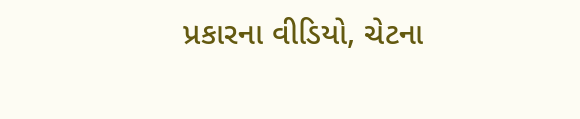પ્રકારના વીડિયો, ચેટના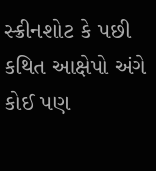સ્ક્રીનશોટ કે પછી કથિત આક્ષેપો અંગે કોઈ પણ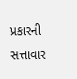પ્રકારની સત્તાવાર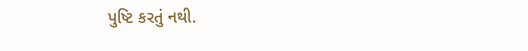પુષ્ટિ કરતું નથી.